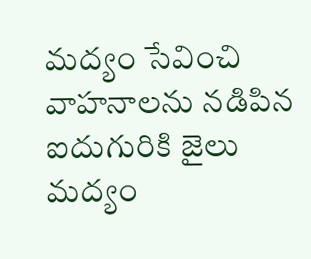మద్యం సేవించి వాహనాలను నడిపిన ఐదుగురికి జైలు
మద్యం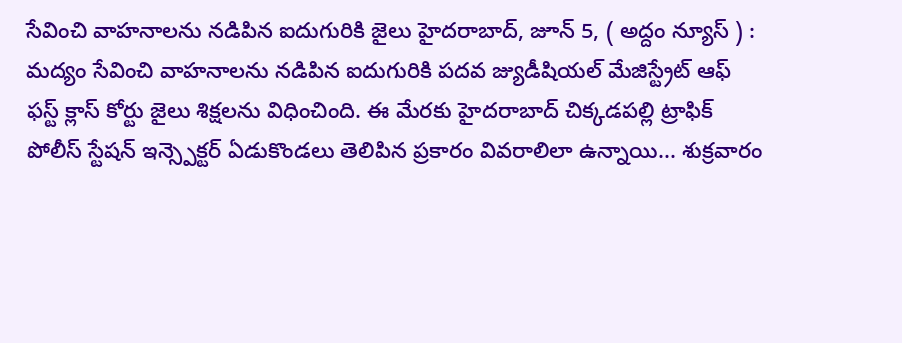సేవించి వాహనాలను నడిపిన ఐదుగురికి జైలు హైదరాబాద్, జూన్ 5, ( అద్దం న్యూస్ ) : మద్యం సేవించి వాహనాలను నడిపిన ఐదుగురికి పదవ జ్యుడీషియల్ మేజిస్ట్రేట్ ఆఫ్ ఫస్ట్ క్లాస్ కోర్టు జైలు శిక్షలను విధించింది. ఈ మేరకు హైదరాబాద్ చిక్కడపల్లి ట్రాఫిక్ పోలీస్ స్టేషన్ ఇన్స్పెక్టర్ ఏడుకొండలు తెలిపిన ప్రకారం వివరాలిలా ఉన్నాయి... శుక్రవారం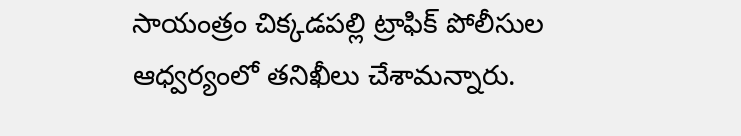సాయంత్రం చిక్కడపల్లి ట్రాఫిక్ పోలీసుల ఆధ్వర్యంలో తనిఖీలు చేశామన్నారు.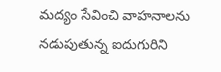మద్యం సేవించి వాహనాలను నడుపుతున్న ఐదుగురిని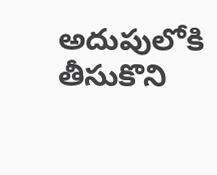అదుపులోకి తీసుకొని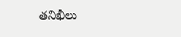తనిఖీలు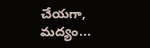చేయగా, మద్యం...